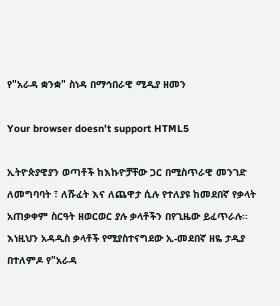የ"አራዳ ቋንቋ" ስነዳ በማኅበራዊ ሚዲያ ዘመን

Your browser doesn’t support HTML5

ኢትዮጵያዊያን ወጣቶች ከእኩዮቻቸው ጋር በሚስጥራዊ መንገድ ለመግባባት ፣ ለሹፈት እና ለጨዋታ ሲሉ የተለያዩ ከመደበኛ የቃላት አጠቃቀም ስርዓት ዘወርወር ያሉ ቃላቶችን በየጊዜው ይፈጥራሉ፡፡ እነዚህን አዳዲስ ቃላቶች የሚያስተናግደው ኢ-መደበኛ ዘዬ ታዲያ በተለምዶ የ"አራዳ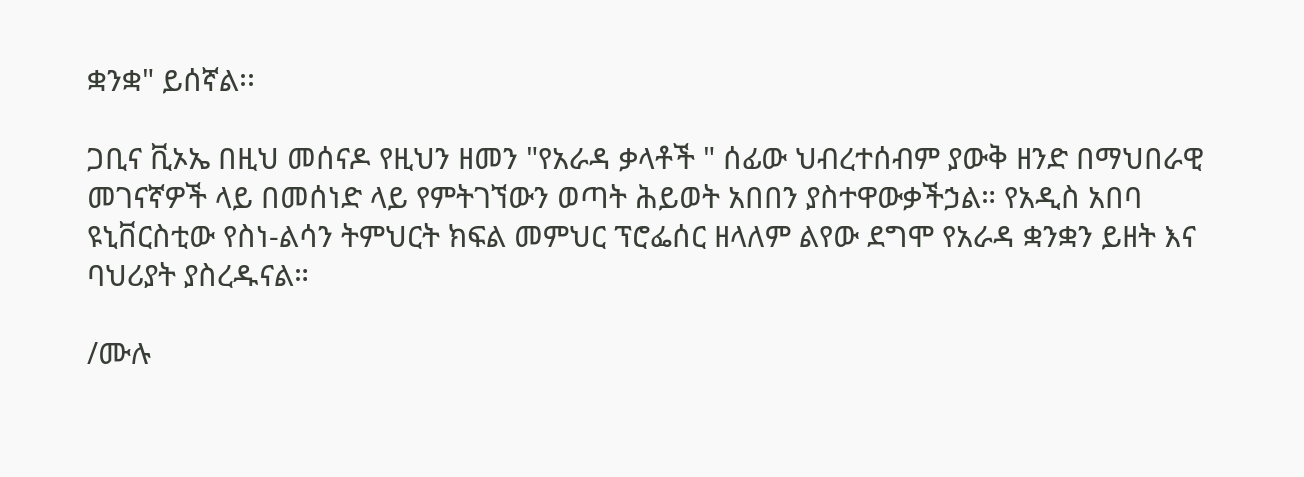ቋንቋ" ይሰኛል፡፡

ጋቢና ቪኦኤ በዚህ መሰናዶ የዚህን ዘመን "የአራዳ ቃላቶች " ሰፊው ህብረተሰብም ያውቅ ዘንድ በማህበራዊ መገናኛዎች ላይ በመሰነድ ላይ የምትገኘውን ወጣት ሕይወት አበበን ያስተዋውቃችኃል። የአዲስ አበባ ዩኒቨርስቲው የስነ-ልሳን ትምህርት ክፍል መምህር ፕሮፌሰር ዘላለም ልየው ደግሞ የአራዳ ቋንቋን ይዘት እና ባህሪያት ያስረዱናል።

/ሙሉ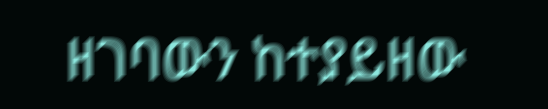ዘገባውን ከተያይዘው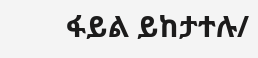ፋይል ይከታተሉ/